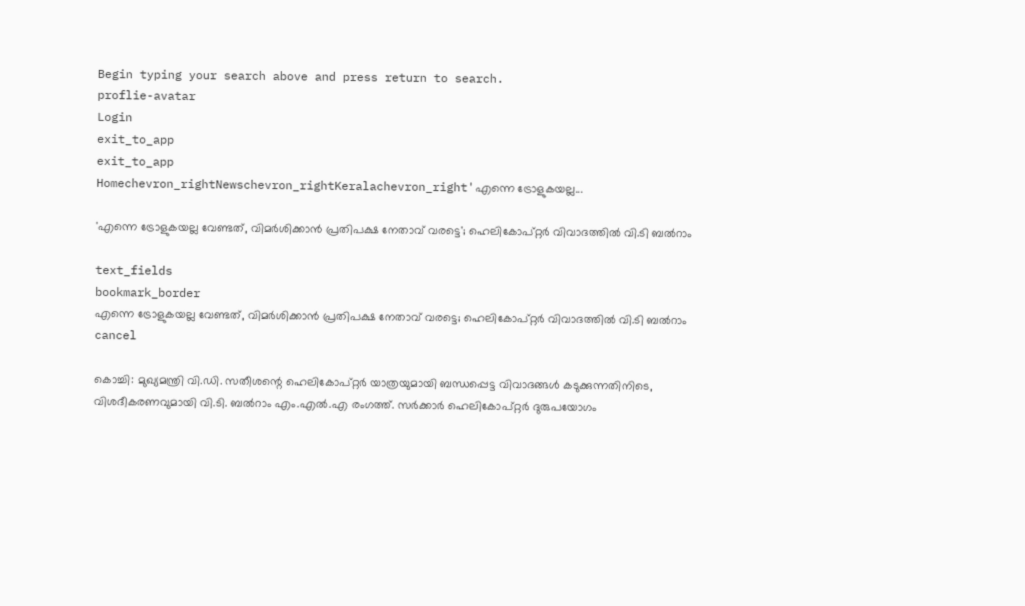Begin typing your search above and press return to search.
proflie-avatar
Login
exit_to_app
exit_to_app
Homechevron_rightNewschevron_rightKeralachevron_right'എന്നെ ട്രോളുകയല്ല...

'എന്നെ ട്രോളുകയല്ല വേണ്ടത്, വിമർശിക്കാൻ പ്രതിപക്ഷ നേതാവ് വരട്ടെ'; ഹെലികോപ്റ്റർ വിവാദത്തിൽ വി.ടി ബൽറാം

text_fields
bookmark_border
എന്നെ ട്രോളുകയല്ല വേണ്ടത്, വിമർശിക്കാൻ പ്രതിപക്ഷ നേതാവ് വരട്ടെ; ഹെലികോപ്റ്റർ വിവാദത്തിൽ വി.ടി ബൽറാം
cancel

കൊച്ചി: മുഖ്യമന്ത്രി വി.ഡി. സതീശന്റെ ഹെലികോപ്റ്റർ യാത്രയുമായി ബന്ധപ്പെട്ട വിവാദങ്ങൾ കടുക്കുന്നതിനിടെ, വിശദീകരണവുമായി വി.ടി. ബൽറാം എം.എൽ.എ രംഗത്ത്. സർക്കാർ ഹെലികോപ്റ്റർ ദുരുപയോഗം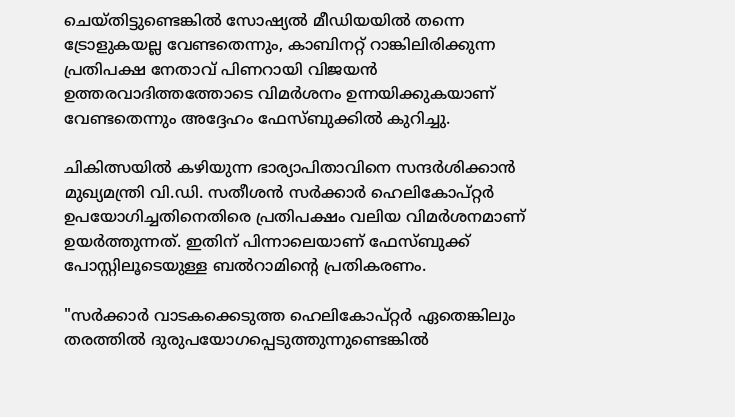ചെയ്തിട്ടുണ്ടെങ്കിൽ സോഷ്യൽ മീഡിയയിൽ തന്നെ ട്രോളുകയല്ല വേണ്ടതെന്നും, കാബിനറ്റ് റാങ്കിലിരിക്കുന്ന പ്രതിപക്ഷ നേതാവ് പിണറായി വിജയൻ ഉത്തരവാദിത്തത്തോടെ വിമർശനം ഉന്നയിക്കുകയാണ് വേണ്ടതെന്നും അദ്ദേഹം ഫേസ്ബുക്കിൽ കുറിച്ചു.

ചികിത്സയിൽ കഴിയുന്ന ഭാര്യാപിതാവിനെ സന്ദർശിക്കാൻ മുഖ്യമന്ത്രി വി.ഡി. സതീശൻ സർക്കാർ ഹെലികോപ്റ്റർ ഉപയോഗിച്ചതിനെതിരെ പ്രതിപക്ഷം വലിയ വിമർശനമാണ് ഉയർത്തുന്നത്. ഇതിന് പിന്നാലെയാണ് ഫേസ്ബുക്ക് പോസ്റ്റിലൂടെയുള്ള ബൽറാമിന്റെ പ്രതികരണം.

"സർക്കാർ വാടകക്കെടുത്ത ഹെലികോപ്റ്റർ ഏതെങ്കിലും തരത്തിൽ ദുരുപയോഗപ്പെടുത്തുന്നുണ്ടെങ്കിൽ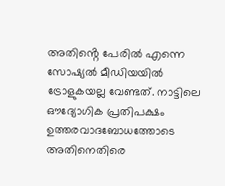അതിൻ്റെ പേരിൽ എന്നെ സോഷ്യൽ മീഡിയയിൽ ട്രോളുകയല്ല വേണ്ടത്. നാട്ടിലെ ഔദ്യോഗിക പ്രതിപക്ഷം ഉത്തരവാദബോധത്തോടെ അതിനെതിരെ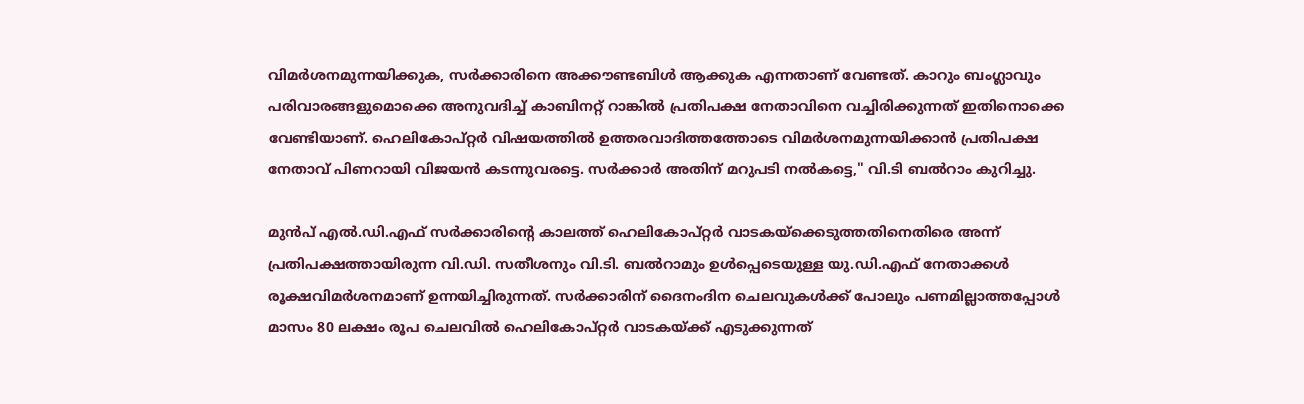വിമർശനമുന്നയിക്കുക, സർക്കാരിനെ അക്കൗണ്ടബിൾ ആക്കുക എന്നതാണ് വേണ്ടത്. കാറും ബംഗ്ലാവും പരിവാരങ്ങളുമൊക്കെ അനുവദിച്ച് കാബിനറ്റ് റാങ്കിൽ പ്രതിപക്ഷ നേതാവിനെ വച്ചിരിക്കുന്നത് ഇതിനൊക്കെ വേണ്ടിയാണ്. ഹെലികോപ്റ്റർ വിഷയത്തിൽ ഉത്തരവാദിത്തത്തോടെ വിമർശനമുന്നയിക്കാൻ പ്രതിപക്ഷ നേതാവ് പിണറായി വിജയൻ കടന്നുവരട്ടെ. സർക്കാർ അതിന് മറുപടി നൽകട്ടെ," വി.ടി ബൽറാം കുറിച്ചു.

മുൻപ് എൽ.ഡി.എഫ് സർക്കാരിന്റെ കാലത്ത് ഹെലികോപ്റ്റർ വാടകയ്‌ക്കെടുത്തതിനെതിരെ അന്ന് പ്രതിപക്ഷത്തായിരുന്ന വി.ഡി. സതീശനും വി.ടി. ബൽറാമും ഉൾപ്പെടെയുള്ള യു.ഡി.എഫ് നേതാക്കൾ രൂക്ഷവിമർശനമാണ് ഉന്നയിച്ചിരുന്നത്. സർക്കാരിന് ദൈനംദിന ചെലവുകൾക്ക് പോലും പണമില്ലാത്തപ്പോൾ മാസം 80 ലക്ഷം രൂപ ചെലവിൽ ഹെലികോപ്റ്റർ വാടകയ്ക്ക് എടുക്കുന്നത്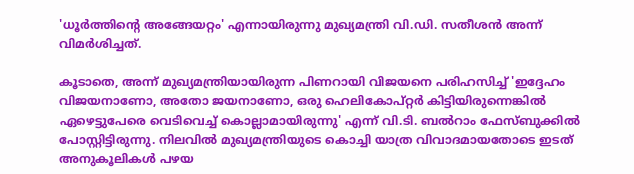'ധൂർത്തിന്റെ അങ്ങേയറ്റം' എന്നായിരുന്നു മുഖ്യമന്ത്രി വി.ഡി. സതീശൻ അന്ന് വിമർശിച്ചത്.

കൂടാതെ, അന്ന് മുഖ്യമന്ത്രിയായിരുന്ന പിണറായി വിജയനെ പരിഹസിച്ച് 'ഇദ്ദേഹം വിജയനാണോ, അതോ ജയനാണോ, ഒരു ഹെലികോപ്റ്റർ കിട്ടിയിരുന്നെങ്കിൽ ഏഴെട്ടുപേരെ വെടിവെച്ച് കൊല്ലാമായിരുന്നു' എന്ന് വി.ടി. ബൽറാം ഫേസ്ബുക്കിൽ പോസ്റ്റിട്ടിരുന്നു. നിലവിൽ മുഖ്യമന്ത്രിയുടെ കൊച്ചി യാത്ര വിവാദമായതോടെ ഇടത് അനുകൂലികൾ പഴയ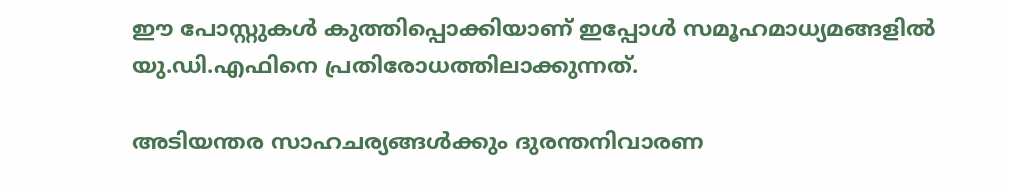ഈ പോസ്റ്റുകൾ കുത്തിപ്പൊക്കിയാണ് ഇപ്പോൾ സമൂഹമാധ്യമങ്ങളിൽ യു.ഡി.എഫിനെ പ്രതിരോധത്തിലാക്കുന്നത്.

അടിയന്തര സാഹചര്യങ്ങൾക്കും ദുരന്തനിവാരണ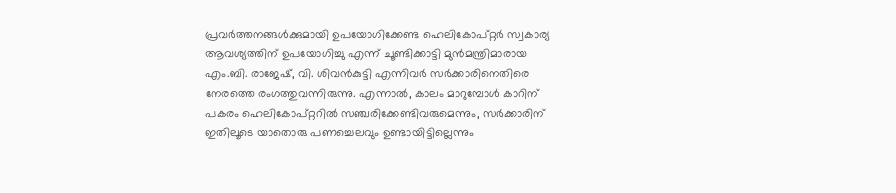പ്രവർത്തനങ്ങൾക്കുമായി ഉപയോഗിക്കേണ്ട ഹെലികോപ്റ്റർ സ്വകാര്യ ആവശ്യത്തിന് ഉപയോഗിച്ചു എന്ന് ചൂണ്ടിക്കാട്ടി മുൻമന്ത്രിമാരായ എം.ബി. രാജേഷ്, വി. ശിവൻകുട്ടി എന്നിവർ സർക്കാരിനെതിരെ നേരത്തെ രംഗത്തുവന്നിരുന്നു. എന്നാൽ, കാലം മാറുമ്പോൾ കാറിന് പകരം ഹെലികോപ്റ്ററിൽ സഞ്ചരിക്കേണ്ടിവരുമെന്നും, സർക്കാരിന് ഇതിലൂടെ യാതൊരു പണച്ചെലവും ഉണ്ടായിട്ടില്ലെന്നും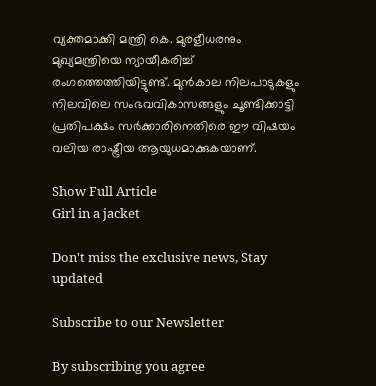വ്യക്തമാക്കി മന്ത്രി കെ. മുരളീധരനും മുഖ്യമന്ത്രിയെ ന്യായീകരിച്ച് രംഗത്തെത്തിയിട്ടുണ്ട്. മുൻകാല നിലപാടുകളും നിലവിലെ സംഭവവികാസങ്ങളും ചൂണ്ടിക്കാട്ടി പ്രതിപക്ഷം സർക്കാരിനെതിരെ ഈ വിഷയം വലിയ രാഷ്ട്രീയ ആയുധമാക്കുകയാണ്.

Show Full Article
Girl in a jacket

Don't miss the exclusive news, Stay updated

Subscribe to our Newsletter

By subscribing you agree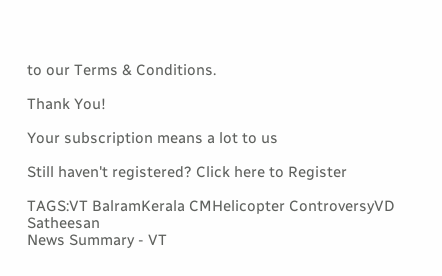to our Terms & Conditions.

Thank You!

Your subscription means a lot to us

Still haven't registered? Click here to Register

TAGS:VT BalramKerala CMHelicopter ControversyVD Satheesan
News Summary - VT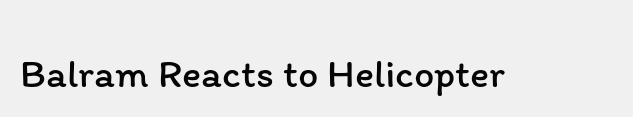Balram Reacts to Helicopter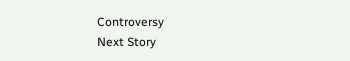Controversy
Next Story